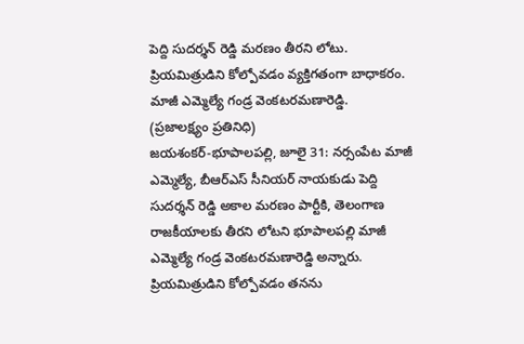పెద్ది సుదర్శన్ రెడ్డి మరణం తీరని లోటు.
ప్రియమిత్రుడిని కోల్పోవడం వ్యక్తిగతంగా బాధాకరం. మాజీ ఎమ్మెల్యే గండ్ర వెంకటరమణారెడ్డి.
(ప్రజాలక్ష్యం ప్రతినిధి)
జయశంకర్-భూపాలపల్లి, జూలై 31: నర్సంపేట మాజీ ఎమ్మెల్యే, బీఆర్ఎస్ సీనియర్ నాయకుడు పెద్ది సుదర్శన్ రెడ్డి అకాల మరణం పార్టీకి, తెలంగాణ రాజకీయాలకు తీరని లోటని భూపాలపల్లి మాజీ ఎమ్మెల్యే గండ్ర వెంకటరమణారెడ్డి అన్నారు. ప్రియమిత్రుడిని కోల్పోవడం తనను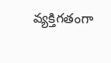వ్యక్తిగతంగా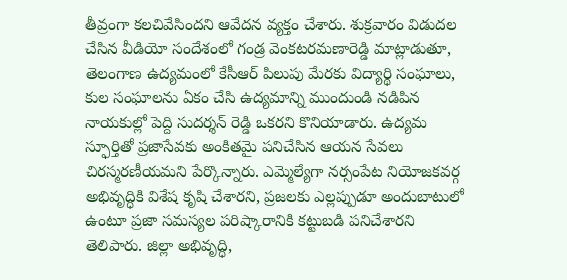తీవ్రంగా కలచివేసిందని ఆవేదన వ్యక్తం చేశారు. శుక్రవారం విడుదల చేసిన వీడియో సందేశంలో గండ్ర వెంకటరమణారెడ్డి మాట్లాడుతూ, తెలంగాణ ఉద్యమంలో కేసీఆర్ పిలుపు మేరకు విద్యార్థి సంఘాలు, కుల సంఘాలను ఏకం చేసి ఉద్యమాన్ని ముందుండి నడిపిన నాయకుల్లో పెద్ది సుదర్శన్ రెడ్డి ఒకరని కొనియాడారు. ఉద్యమ స్ఫూర్తితో ప్రజాసేవకు అంకితమై పనిచేసిన ఆయన సేవలు చిరస్మరణీయమని పేర్కొన్నారు. ఎమ్మెల్యేగా నర్సంపేట నియోజకవర్గ అభివృద్ధికి విశేష కృషి చేశారని, ప్రజలకు ఎల్లప్పుడూ అందుబాటులో ఉంటూ ప్రజా సమస్యల పరిష్కారానికి కట్టుబడి పనిచేశారని తెలిపారు. జిల్లా అభివృద్ధి,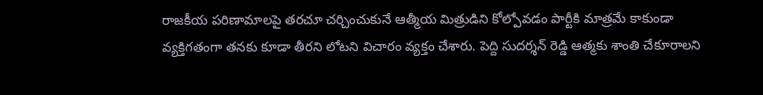రాజకీయ పరిణామాలపై తరచూ చర్చించుకునే ఆత్మీయ మిత్రుడిని కోల్పోవడం పార్టీకి మాత్రమే కాకుండా వ్యక్తిగతంగా తనకు కూడా తీరని లోటని విచారం వ్యక్తం చేశారు. పెద్ది సుదర్శన్ రెడ్డి ఆత్మకు శాంతి చేకూరాలని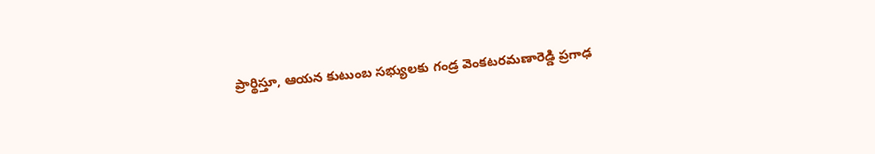ప్రార్థిస్తూ, ఆయన కుటుంబ సభ్యులకు గండ్ర వెంకటరమణారెడ్డి ప్రగాఢ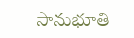సానుభూతి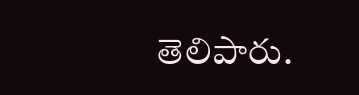తెలిపారు.